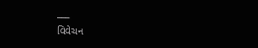___
વિવેચન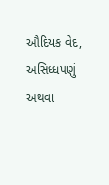ઔદિયક વેદ, અસિધ્ધપણું અથવા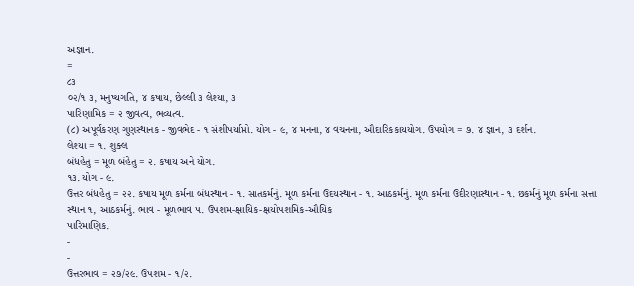અજ્ઞાન.
=
૮૩
૦૨/૧ ૩, મનુષ્યગતિ, ૪ કષાય, છેલ્લી ૩ લેશ્યા, ૩
પારિણામિક = ૨ જીવત્વ, ભવ્યત્વ.
(૮) અપૂર્વકરણ ગુણસ્થાનક - જીવભેદ - ૧ સંશીપર્યાપ્તો. યોગ - ૯, ૪ મનના, ૪ વચનના, ઔદારિકકાયયોગ. ઉપયોગ = ૭. ૪ જ્ઞાન, ૩ દર્શન.
લેશ્યા = ૧. શુક્લ
બંધહેતુ = મૂળ બંહેતુ = ૨. કષાય અને યોગ.
૧૩. યોગ - ૯.
ઉત્તર બંધહેતુ = ૨૨. કષાય મૂળ કર્મના બંધસ્થાન - ૧. સાતકર્મનું. મૂળ કર્મના ઉદયસ્થાન - ૧. આઠકર્મનું. મૂળ કર્મના ઉદીરણાસ્થાન - ૧. છકર્મનું મૂળ કર્મના સત્તા સ્થાન ૧, આઠકર્મનું. ભાવ - મૂળભાવ ૫. ઉપશમ-ક્ષાયિક-ક્ષયોપશમિક-ઔયિક
પારિમાણિક.
-
-
ઉત્તરભાવ = ૨૭/૨૯. ઉપશમ - ૧/૨.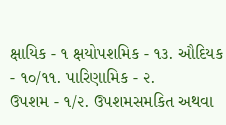ક્ષાયિક - ૧ ક્ષયોપશમિક - ૧૩. ઔદિયક - ૧૦/૧૧. પારિણામિક - ૨.
ઉપશમ - ૧/૨. ઉપશમસમકિત અથવા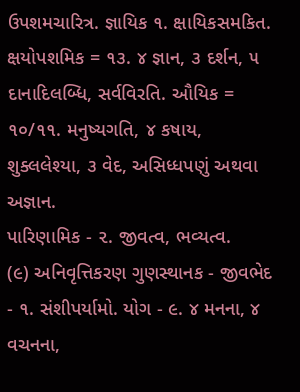ઉપશમચારિત્ર. જ્ઞાયિક ૧. ક્ષાયિકસમકિત.
ક્ષયોપશમિક = ૧૩. ૪ જ્ઞાન, ૩ દર્શન, ૫ દાનાદિલબ્ધિ, સર્વવિરતિ. ઔયિક = ૧૦/૧૧. મનુષ્યગતિ, ૪ કષાય, શુક્લલેશ્યા, ૩ વેદ, અસિધ્ધપણું અથવા અજ્ઞાન.
પારિણામિક - ૨. જીવત્વ, ભવ્યત્વ.
(૯) અનિવૃત્તિકરણ ગુણસ્થાનક - જીવભેદ - ૧. સંશીપર્યામો. યોગ - ૯. ૪ મનના, ૪ વચનના,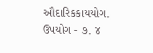ઔદારિકકાયયોગ. ઉપયોગ - ૭. ૪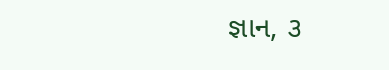જ્ઞાન, ૩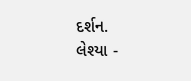દર્શન.
લેશ્યા -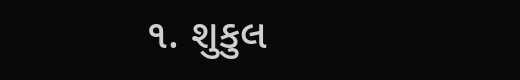૧. શુકુલ